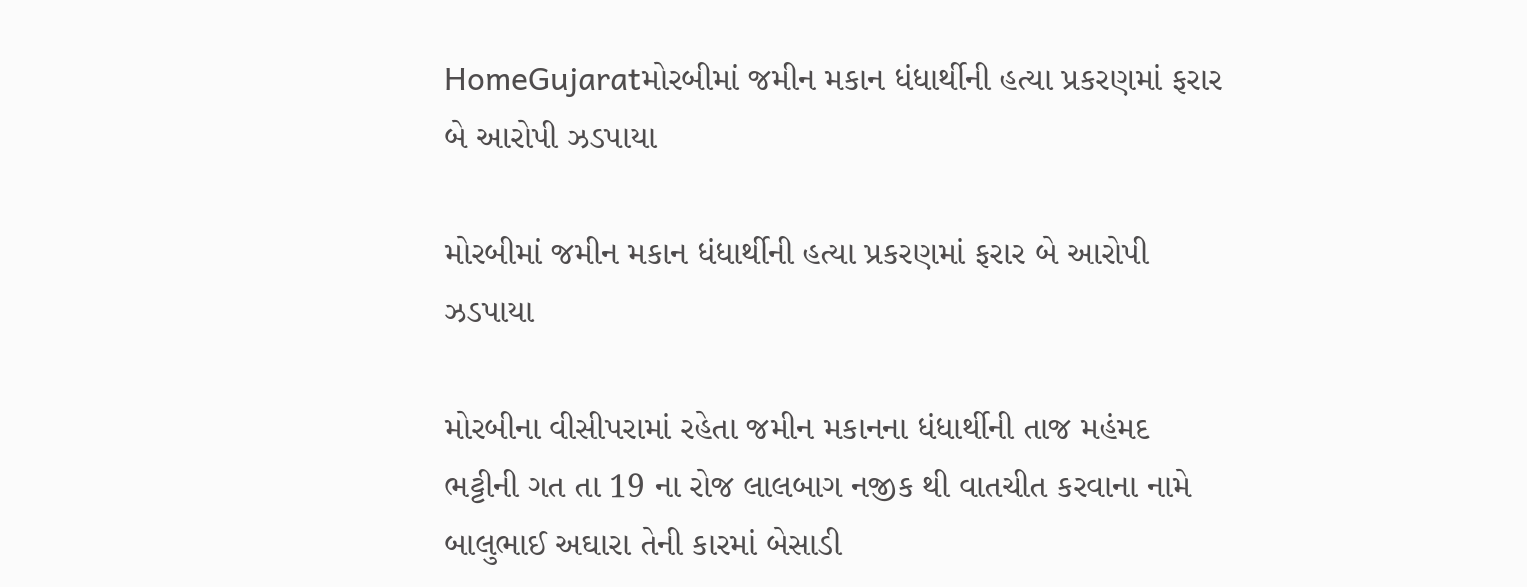HomeGujaratમોરબીમાં જમીન મકાન ધંધાર્થીની હત્યા પ્રકરણમાં ફરાર બે આરોપી ઝડપાયા

મોરબીમાં જમીન મકાન ધંધાર્થીની હત્યા પ્રકરણમાં ફરાર બે આરોપી ઝડપાયા

મોરબીના વીસીપરામાં રહેતા જમીન મકાનના ધંધાર્થીની તાજ મહંમદ ભટ્ટીની ગત તા 19 ના રોજ લાલબાગ નજીક થી વાતચીત કરવાના નામે બાલુભાઈ અઘારા તેની કારમાં બેસાડી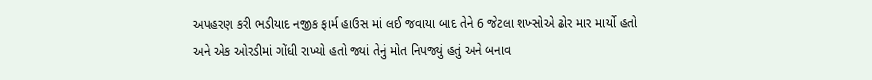અપહરણ કરી ભડીયાદ નજીક ફાર્મ હાઉસ માં લઈ જવાયા બાદ તેને 6 જેટલા શખ્સોએ ઢોર માર માર્યો હતો અને એક ઓરડીમાં ગોંધી રાખ્યો હતો જ્યાં તેનું મોત નિપજ્યું હતું અને બનાવ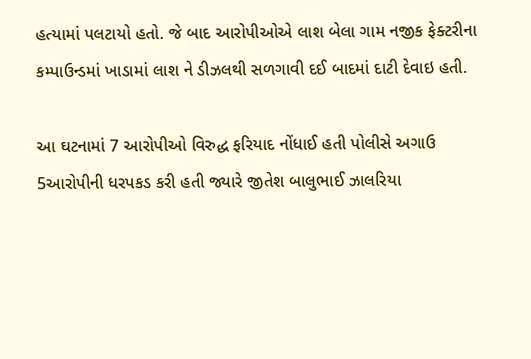હત્યામાં પલટાયો હતો. જે બાદ આરોપીઓએ લાશ બેલા ગામ નજીક ફેક્ટરીના કમ્પાઉન્ડમાં ખાડામાં લાશ ને ડીઝલથી સળગાવી દઈ બાદમાં દાટી દેવાઇ હતી.

આ ઘટનામાં 7 આરોપીઓ વિરુદ્ધ ફરિયાદ નોંધાઈ હતી પોલીસે અગાઉ 5આરોપીની ધરપકડ કરી હતી જ્યારે જીતેશ બાલુભાઈ ઝાલરિયા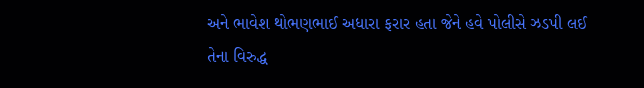અને ભાવેશ થોભણભાઈ અધારા ફરાર હતા જેને હવે પોલીસે ઝડપી લઈ તેના વિરુદ્ધ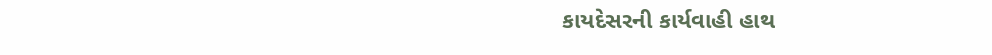કાયદેસરની કાર્યવાહી હાથ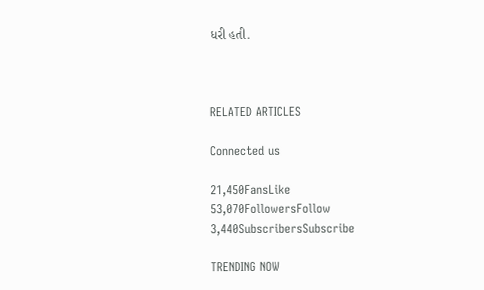ધરી હતી.



RELATED ARTICLES

Connected us

21,450FansLike
53,070FollowersFollow
3,440SubscribersSubscribe

TRENDING NOW